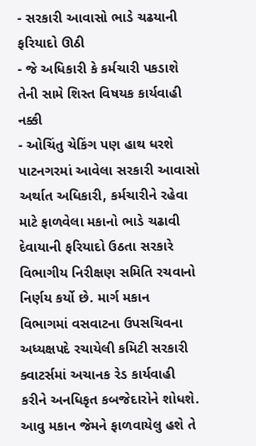- સરકારી આવાસો ભાડે ચઢયાની ફરિયાદો ઊઠી
- જે અધિકારી કે કર્મચારી પકડાશે તેની સામે શિસ્ત વિષયક કાર્યવાહી નક્કી
- ઓચિંતુ ચેકિંગ પણ હાથ ધરશે
પાટનગરમાં આવેલા સરકારી આવાસો અર્થાત અધિકારી, કર્મચારીને રહેવા માટે ફાળવેલા મકાનો ભાડે ચઢાવી દેવાયાની ફરિયાદો ઉઠતા સરકારે વિભાગીય નિરીક્ષણ સમિતિ રચવાનો નિર્ણય કર્યો છે. માર્ગ મકાન વિભાગમાં વસવાટના ઉપસચિવના અધ્યક્ષપદે રચાયેલી કમિટી સરકારી ક્વાટર્સમાં અચાનક રેડ કાર્યવાહી કરીને અનધિકૃત કબજેદારોને શોધશે. આવુ મકાન જેમને ફાળવાયેલુ હશે તે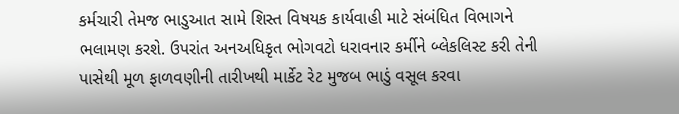કર્મચારી તેમજ ભાડુઆત સામે શિસ્ત વિષયક કાર્યવાહી માટે સંબંધિત વિભાગને ભલામણ કરશે. ઉપરાંત અનઅધિકૃત ભોગવટો ધરાવનાર કર્મીને બ્લેકલિસ્ટ કરી તેની પાસેથી મૂળ ફાળવણીની તારીખથી માર્કેટ રેટ મુજબ ભાડું વસૂલ કરવા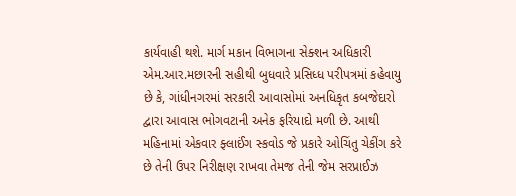કાર્યવાહી થશે. માર્ગ મકાન વિભાગના સેક્શન અધિકારી એમ.આર.મછારની સહીથી બુધવારે પ્રસિધ્ધ પરીપત્રમાં કહેવાયુ છે કે, ગાંધીનગરમાં સરકારી આવાસોમાં અનધિકૃત કબજેદારો દ્વારા આવાસ ભોગવટાની અનેક ફરિયાદો મળી છે. આથી મહિનામાં એકવાર ફ્લાઈંગ સ્કવોડ જે પ્રકારે ઓચિંતુ ચેકીંગ કરે છે તેની ઉપર નિરીક્ષણ રાખવા તેમજ તેની જેમ સરપ્રાઈઝ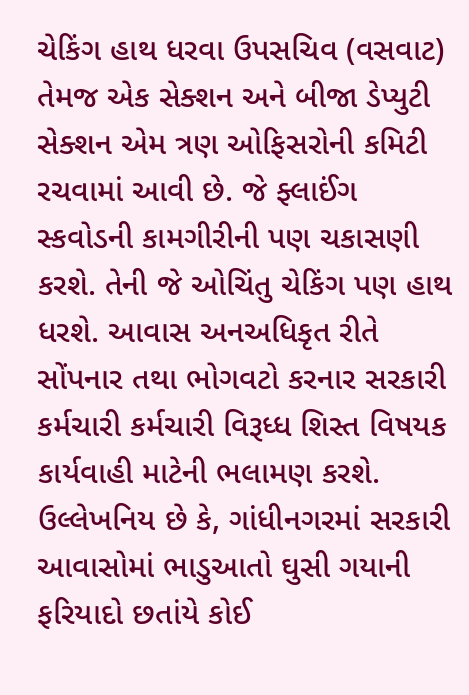ચેકિંગ હાથ ધરવા ઉપસચિવ (વસવાટ) તેમજ એક સેક્શન અને બીજા ડેપ્યુટી સેક્શન એમ ત્રણ ઓફિસરોની કમિટી રચવામાં આવી છે. જે ફ્લાઈંગ સ્કવોડની કામગીરીની પણ ચકાસણી કરશે. તેની જે ઓચિંતુ ચેકિંગ પણ હાથ ધરશે. આવાસ અનઅધિકૃત રીતે સોંપનાર તથા ભોગવટો કરનાર સરકારી કર્મચારી કર્મચારી વિરૂધ્ધ શિસ્ત વિષયક કાર્યવાહી માટેની ભલામણ કરશે. ઉલ્લેખનિય છે કે, ગાંધીનગરમાં સરકારી આવાસોમાં ભાડુઆતો ઘુસી ગયાની ફરિયાદો છતાંયે કોઈ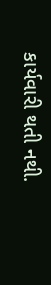કાર્યવારી થતી નથી.